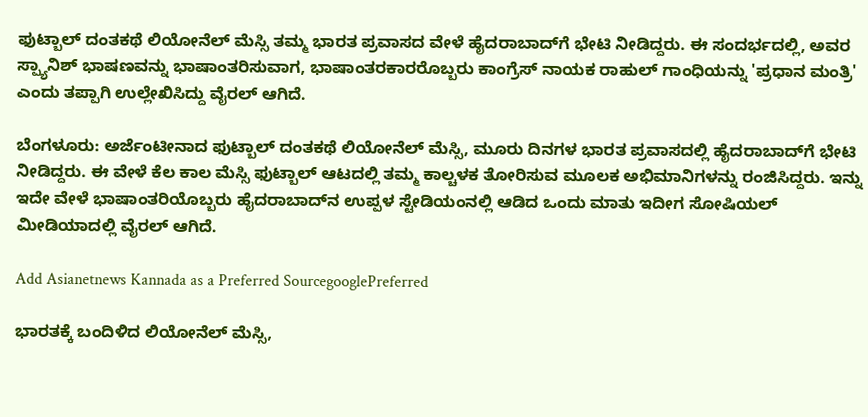ಫುಟ್ಬಾಲ್ ದಂತಕಥೆ ಲಿಯೋನೆಲ್ ಮೆಸ್ಸಿ ತಮ್ಮ ಭಾರತ ಪ್ರವಾಸದ ವೇಳೆ ಹೈದರಾಬಾದ್‌ಗೆ ಭೇಟಿ ನೀಡಿದ್ದರು. ಈ ಸಂದರ್ಭದಲ್ಲಿ, ಅವರ ಸ್ಪ್ಯಾನಿಶ್ ಭಾಷಣವನ್ನು ಭಾಷಾಂತರಿಸುವಾಗ, ಭಾಷಾಂತರಕಾರರೊಬ್ಬರು ಕಾಂಗ್ರೆಸ್ ನಾಯಕ ರಾಹುಲ್ ಗಾಂಧಿಯನ್ನು 'ಪ್ರಧಾನ ಮಂತ್ರಿ' ಎಂದು ತಪ್ಪಾಗಿ ಉಲ್ಲೇಖಿಸಿದ್ದು ವೈರಲ್ ಆಗಿದೆ.

ಬೆಂಗಳೂರು: ಅರ್ಜೆಂಟೀನಾದ ಫುಟ್ಬಾಲ್ ದಂತಕಥೆ ಲಿಯೋನೆಲ್ ಮೆಸ್ಸಿ, ಮೂರು ದಿನಗಳ ಭಾರತ ಪ್ರವಾಸದಲ್ಲಿ ಹೈದರಾಬಾದ್‌ಗೆ ಭೇಟಿ ನೀಡಿದ್ದರು. ಈ ವೇಳೆ ಕೆಲ ಕಾಲ ಮೆಸ್ಸಿ ಫುಟ್ಬಾಲ್ ಆಟದಲ್ಲಿ ತಮ್ಮ ಕಾಲ್ಚಳಕ ತೋರಿಸುವ ಮೂಲಕ ಅಭಿಮಾನಿಗಳನ್ನು ರಂಜಿಸಿದ್ದರು. ಇನ್ನು ಇದೇ ವೇಳೆ ಭಾಷಾಂತರಿಯೊಬ್ಬರು ಹೈದರಾಬಾದ್‌ನ ಉಪ್ಪಳ ಸ್ಟೇಡಿಯಂನಲ್ಲಿ ಆಡಿದ ಒಂದು ಮಾತು ಇದೀಗ ಸೋಷಿಯಲ್ ಮೀಡಿಯಾದಲ್ಲಿ ವೈರಲ್ ಆಗಿದೆ.

Add Asianetnews Kannada as a Preferred SourcegooglePreferred

ಭಾರತಕ್ಕೆ ಬಂದಿಳಿದ ಲಿಯೋನೆಲ್ ಮೆಸ್ಸಿ,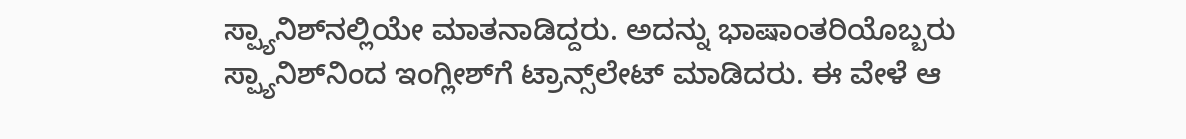ಸ್ಪ್ಯಾನಿಶ್‌ನಲ್ಲಿಯೇ ಮಾತನಾಡಿದ್ದರು. ಅದನ್ನು ಭಾಷಾಂತರಿಯೊಬ್ಬರು ಸ್ಪ್ಯಾನಿಶ್‌ನಿಂದ ಇಂಗ್ಲೀಶ್‌ಗೆ ಟ್ರಾನ್ಸ್‌ಲೇಟ್‌ ಮಾಡಿದರು. ಈ ವೇಳೆ ಆ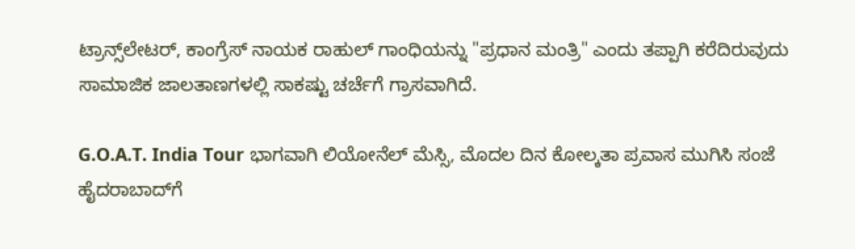ಟ್ರಾನ್ಸ್‌ಲೇಟರ್, ಕಾಂಗ್ರೆಸ್ ನಾಯಕ ರಾಹುಲ್ ಗಾಂಧಿಯನ್ನು "ಪ್ರಧಾನ ಮಂತ್ರಿ" ಎಂದು ತಪ್ಪಾಗಿ ಕರೆದಿರುವುದು ಸಾಮಾಜಿಕ ಜಾಲತಾಣಗಳಲ್ಲಿ ಸಾಕಷ್ಟು ಚರ್ಚೆಗೆ ಗ್ರಾಸವಾಗಿದೆ.

G.O.A.T. India Tour ಭಾಗವಾಗಿ ಲಿಯೋನೆಲ್ ಮೆಸ್ಸಿ, ಮೊದಲ ದಿನ ಕೋಲ್ಕತಾ ಪ್ರವಾಸ ಮುಗಿಸಿ ಸಂಜೆ ಹೈದರಾಬಾದ್‌ಗೆ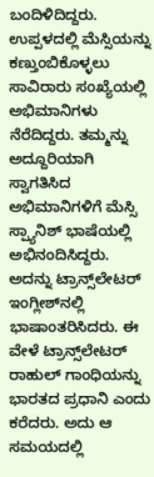ಬಂದಿಳಿದಿದ್ದರು. ಉಪ್ಪಳದಲ್ಲಿ ಮೆಸ್ಸಿಯನ್ನು ಕಣ್ತುಂಬಿಕೊಳ್ಳಲು ಸಾವಿರಾರು ಸಂಖ್ಯೆಯಲ್ಲಿ ಅಭಿಮಾನಿಗಳು ನೆರೆದಿದ್ದರು. ತಮ್ಮನ್ನು ಅದ್ದೂರಿಯಾಗಿ ಸ್ವಾಗತಿಸಿದ ಅಭಿಮಾನಿಗಳಿಗೆ ಮೆಸ್ಸಿ ಸ್ಪ್ಯಾನಿಶ್ ಭಾಷೆಯಲ್ಲಿ ಅಭಿನಂದಿಸಿದ್ದರು. ಅದನ್ನು ಟ್ರಾನ್ಸ್‌ಲೇಟರ್‌ ಇಂಗ್ಲೀಶ್‌ನಲ್ಲಿ ಭಾಷಾಂತರಿಸಿದರು. ಈ ವೇಳೆ ಟ್ರಾನ್ಸ್‌ಲೇಟರ್ ರಾಹುಲ್ ಗಾಂಧಿಯನ್ನು ಭಾರತದ ಪ್ರಧಾನಿ ಎಂದು ಕರೆದರು. ಅದು ಆ ಸಮಯದಲ್ಲಿ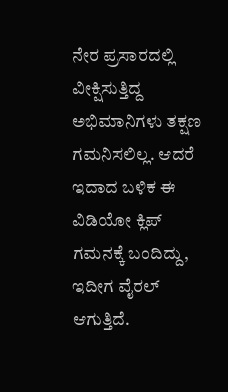ನೇರ ಪ್ರಸಾರದಲ್ಲಿ ವೀಕ್ಷಿಸುತ್ತಿದ್ದ ಅಭಿಮಾನಿಗಳು ತಕ್ಷಣ ಗಮನಿಸಲಿಲ್ಲ. ಆದರೆ ಇದಾದ ಬಳಿಕ ಈ ವಿಡಿಯೋ ಕ್ಲಿಪ್ ಗಮನಕ್ಕೆ ಬಂದಿದ್ದು, ಇದೀಗ ವೈರಲ್ ಆಗುತ್ತಿದೆ.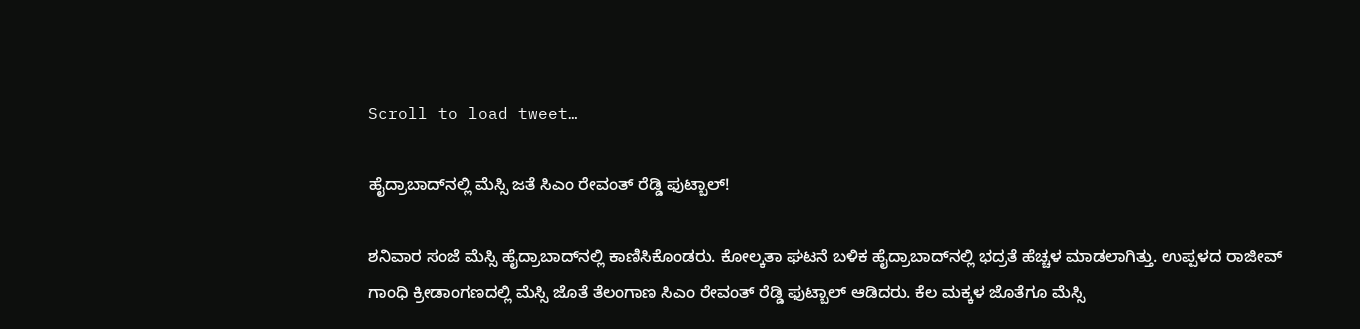Scroll to load tweet…

ಹೈದ್ರಾಬಾದ್‌ನಲ್ಲಿ ಮೆಸ್ಸಿ ಜತೆ ಸಿಎಂ ರೇವಂತ್‌ ರೆಡ್ಡಿ ಫುಟ್ಬಾಲ್‌!

ಶನಿವಾರ ಸಂಜೆ ಮೆಸ್ಸಿ ಹೈದ್ರಾಬಾದ್‌ನಲ್ಲಿ ಕಾಣಿಸಿಕೊಂಡರು. ಕೋಲ್ಕತಾ ಘಟನೆ ಬಳಿಕ ಹೈದ್ರಾಬಾದ್‌ನಲ್ಲಿ ಭದ್ರತೆ ಹೆಚ್ಚಳ ಮಾಡಲಾಗಿತ್ತು. ಉಪ್ಪಳದ ರಾಜೀವ್‌ ಗಾಂಧಿ ಕ್ರೀಡಾಂಗಣದಲ್ಲಿ ಮೆಸ್ಸಿ ಜೊತೆ ತೆಲಂಗಾಣ ಸಿಎಂ ರೇವಂತ್‌ ರೆಡ್ಡಿ ಫುಟ್ಬಾಲ್‌ ಆಡಿದರು. ಕೆಲ ಮಕ್ಕಳ ಜೊತೆಗೂ ಮೆಸ್ಸಿ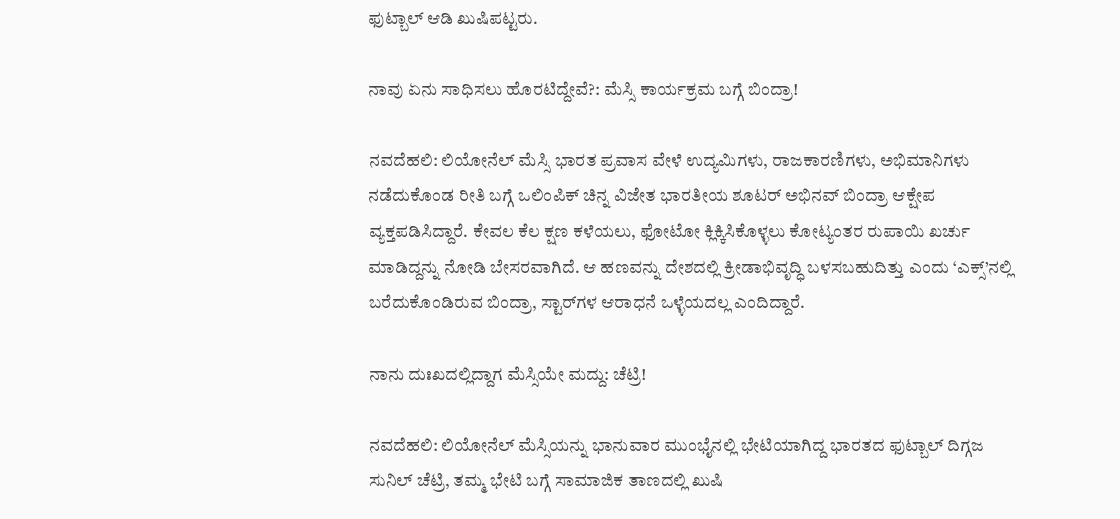ಫುಟ್ಬಾಲ್‌ ಆಡಿ ಖುಷಿಪಟ್ಟರು.

ನಾವು ಏನು ಸಾಧಿಸಲು ಹೊರಟಿದ್ದೇವೆ?: ಮೆಸ್ಸಿ ಕಾರ್ಯಕ್ರಮ ಬಗ್ಗೆ ಬಿಂದ್ರಾ!

ನವದೆಹಲಿ: ಲಿಯೋನೆಲ್‌ ಮೆಸ್ಸಿ ಭಾರತ ಪ್ರವಾಸ ವೇಳೆ ಉದ್ಯಮಿಗಳು, ರಾಜಕಾರಣಿಗಳು, ಅಭಿಮಾನಿಗಳು ನಡೆದುಕೊಂಡ ರೀತಿ ಬಗ್ಗೆ ಒಲಿಂಪಿಕ್‌ ಚಿನ್ನ ವಿಜೇತ ಭಾರತೀಯ ಶೂಟರ್‌ ಅಭಿನವ್‌ ಬಿಂದ್ರಾ ಆಕ್ಷೇಪ ವ್ಯಕ್ತಪಡಿಸಿದ್ದಾರೆ. ಕೇವಲ ಕೆಲ ಕ್ಷಣ ಕಳೆಯಲು, ಫೋಟೋ ಕ್ಲಿಕ್ಕಿಸಿಕೊಳ್ಳಲು ಕೋಟ್ಯಂತರ ರುಪಾಯಿ ಖರ್ಚು ಮಾಡಿದ್ದನ್ನು ನೋಡಿ ಬೇಸರವಾಗಿದೆ. ಆ ಹಣವನ್ನು ದೇಶದಲ್ಲಿ ಕ್ರೀಡಾಭಿವೃದ್ಧಿ ಬಳಸಬಹುದಿತ್ತು ಎಂದು ‘ಎಕ್ಸ್‌’ನಲ್ಲಿ ಬರೆದುಕೊಂಡಿರುವ ಬಿಂದ್ರಾ, ಸ್ಟಾರ್‌ಗಳ ಆರಾಧನೆ ಒಳ್ಳೆಯದಲ್ಲ ಎಂದಿದ್ದಾರೆ.

ನಾನು ದುಃಖದಲ್ಲಿದ್ದಾಗ ಮೆಸ್ಸಿಯೇ ಮದ್ದು: ಚೆಟ್ರಿ!

ನವದೆಹಲಿ: ಲಿಯೋನೆಲ್‌ ಮೆಸ್ಸಿಯನ್ನು ಭಾನುವಾರ ಮುಂಭೈನಲ್ಲಿ ಭೇಟಿಯಾಗಿದ್ದ ಭಾರತದ ಫುಟ್ಬಾಲ್‌ ದಿಗ್ಗಜ ಸುನಿಲ್‌ ಚೆಟ್ರಿ, ತಮ್ಮ ಭೇಟಿ ಬಗ್ಗೆ ಸಾಮಾಜಿಕ ತಾಣದಲ್ಲಿ ಖುಷಿ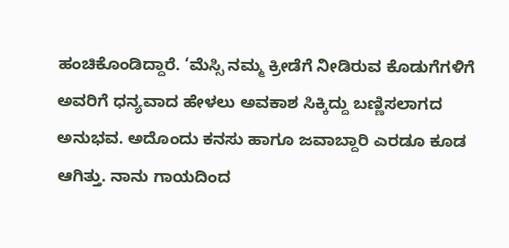ಹಂಚಿಕೊಂಡಿದ್ದಾರೆ. ‘ಮೆಸ್ಸಿ ನಮ್ಮ ಕ್ರೀಡೆಗೆ ನೀಡಿರುವ ಕೊಡುಗೆಗಳಿಗೆ ಅವರಿಗೆ ಧನ್ಯವಾದ ಹೇಳಲು ಅವಕಾಶ ಸಿಕ್ಕಿದ್ದು ಬಣ್ಣಿಸಲಾಗದ ಅನುಭವ. ಅದೊಂದು ಕನಸು ಹಾಗೂ ಜವಾಬ್ದಾರಿ ಎರಡೂ ಕೂಡ ಆಗಿತ್ತು. ನಾನು ಗಾಯದಿಂದ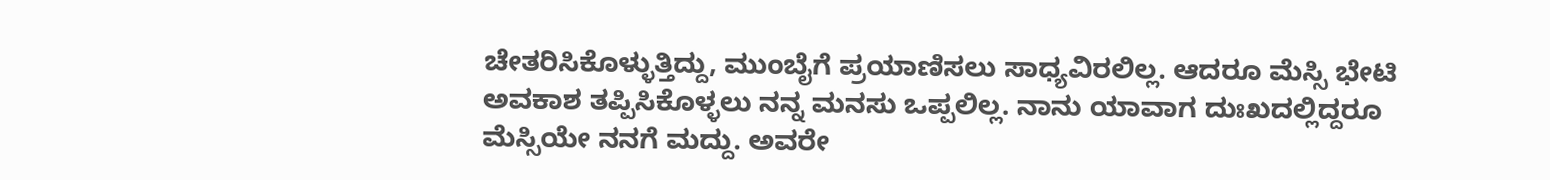ಚೇತರಿಸಿಕೊಳ್ಳುತ್ತಿದ್ದು, ಮುಂಬೈಗೆ ಪ್ರಯಾಣಿಸಲು ಸಾಧ್ಯವಿರಲಿಲ್ಲ. ಆದರೂ ಮೆಸ್ಸಿ ಭೇಟಿ ಅವಕಾಶ ತಪ್ಪಿಸಿಕೊಳ್ಳಲು ನನ್ನ ಮನಸು ಒಪ್ಪಲಿಲ್ಲ. ನಾನು ಯಾವಾಗ ದುಃಖದಲ್ಲಿದ್ದರೂ ಮೆಸ್ಸಿಯೇ ನನಗೆ ಮದ್ದು. ಅವರೇ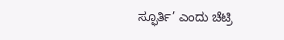ಸ್ಫೂರ್ತಿ’ ಎಂದು ಚೆಟ್ರಿ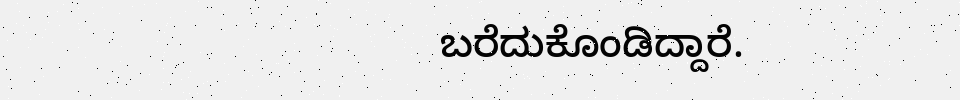ಬರೆದುಕೊಂಡಿದ್ದಾರೆ.